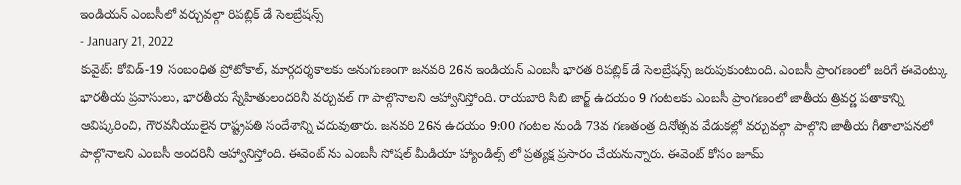ఇండియన్ ఎంబసీలో వర్చువల్గా రిపబ్లిక్ డే సెలబ్రేషన్స్
- January 21, 2022
కువైట్: కోవిడ్-19 సంబంధిత ప్రోటోకాల్, మార్గదర్శకాలకు అనుగుణంగా జనవరి 26న ఇండియన్ ఎంబసీ భారత రిపబ్లిక్ డే సెలబ్రేషన్స్ జరుపుకుంటుంది. ఎంబసీ ప్రాంగణంలో జరిగే ఈవెంట్కు భారతీయ ప్రవాసులు, భారతీయ స్నేహితులందరినీ వర్చువల్ గా పాల్గొనాలని ఆహ్వానిస్తోంది. రాయబారి సిబి జార్జ్ ఉదయం 9 గంటలకు ఎంబసీ ప్రాంగణంలో జాతీయ త్రివర్ణ పతాకాన్ని ఆవిష్కరించి, గౌరవనీయులైన రాష్ట్రపతి సందేశాన్ని చదువుతారు. జనవరి 26న ఉదయం 9:00 గంటల నుండి 73వ గణతంత్ర దినోత్సవ వేడుకల్లో వర్చువల్గా పాల్గొని జాతీయ గీతాలాపనలో పాల్గొనాలని ఎంబసీ అందరినీ ఆహ్వానిస్తోంది. ఈవెంట్ ను ఎంబసీ సోషల్ మీడియా హ్యాండిల్స్ లో ప్రత్యక్ష ప్రసారం చేయనున్నారు. ఈవెంట్ కోసం జూమ్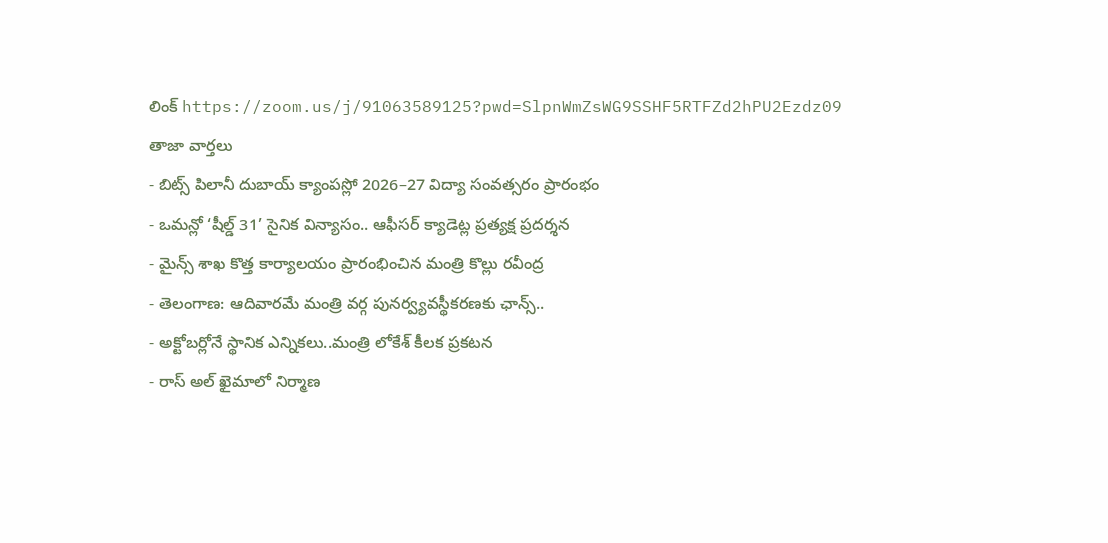లింక్ https://zoom.us/j/91063589125?pwd=SlpnWmZsWG9SSHF5RTFZd2hPU2Ezdz09
తాజా వార్తలు
- బిట్స్ పిలానీ దుబాయ్ క్యాంపస్లో 2026–27 విద్యా సంవత్సరం ప్రారంభం
- ఒమన్లో ‘షీల్డ్ 31’ సైనిక విన్యాసం.. ఆఫీసర్ క్యాడెట్ల ప్రత్యక్ష ప్రదర్శన
- మైన్స్ శాఖ కొత్త కార్యాలయం ప్రారంభించిన మంత్రి కొల్లు రవీంద్ర
- తెలంగాణ: ఆదివారమే మంత్రి వర్గ పునర్వ్యవస్థీకరణకు ఛాన్స్..
- అక్టోబర్లోనే స్థానిక ఎన్నికలు..మంత్రి లోకేశ్ కీలక ప్రకటన
- రాస్ అల్ ఖైమాలో నిర్మాణ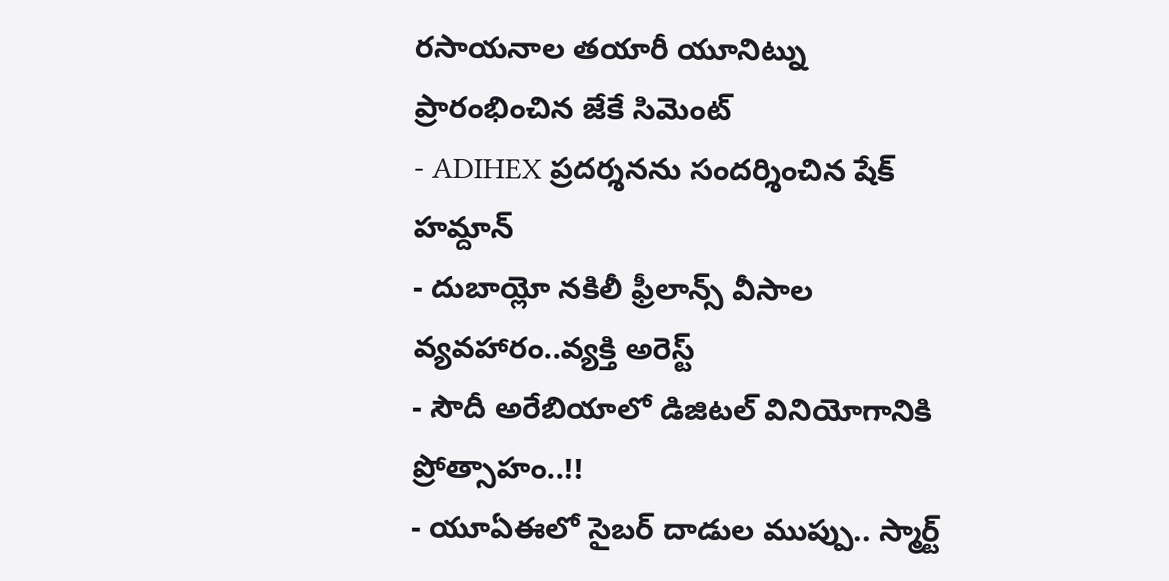రసాయనాల తయారీ యూనిట్ను ప్రారంభించిన జేకే సిమెంట్
- ADIHEX ప్రదర్శనను సందర్శించిన షేక్ హమ్దాన్
- దుబాయ్లో నకిలీ ఫ్రీలాన్స్ వీసాల వ్యవహారం..వ్యక్తి అరెస్ట్
- సౌదీ అరేబియాలో డిజిటల్ వినియోగానికి ప్రోత్సాహం..!!
- యూఏఈలో సైబర్ దాడుల ముప్పు.. స్మార్ట్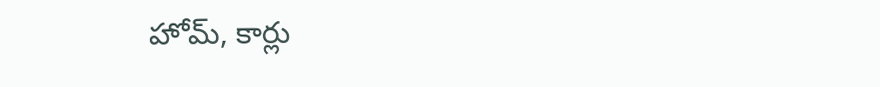హోమ్, కార్లు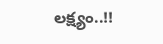లక్ష్యం..!!